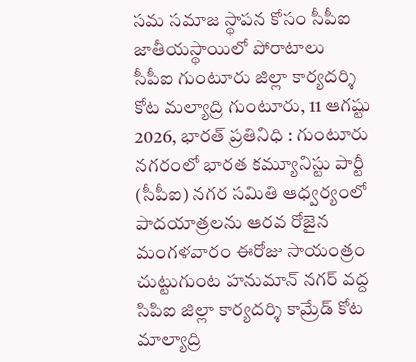సమ సమాజ స్థాపన కోసం సీపీఐ జాతీయస్థాయిలో పోరాటాలు
సీపీఐ గుంటూరు జిల్లా కార్యదర్శి కోట మల్యాద్రి గుంటూరు, 11 ఆగష్టు 2026, భారత్ ప్రతినిధి : గుంటూరు నగరంలో భారత కమ్యూనిస్టు పార్టీ (సీపీఐ) నగర సమితి ఆధ్వర్యంలో పాదయాత్రలను ఆరవ రోజైన మంగళవారం ఈరోజు సాయంత్రం చుట్టుగుంట హనుమాన్ నగర్ వద్ద సిపిఐ జిల్లా కార్యదర్శి కామ్రేడ్ కోట మాల్యాద్రి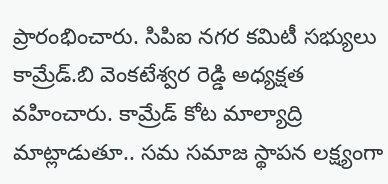ప్రారంభించారు. సిపిఐ నగర కమిటీ సభ్యులు కామ్రేడ్.బి వెంకటేశ్వర రెడ్డి అధ్యక్షత వహించారు. కామ్రేడ్ కోట మాల్యాద్రి మాట్లాడుతూ.. సమ సమాజ స్థాపన లక్ష్యంగా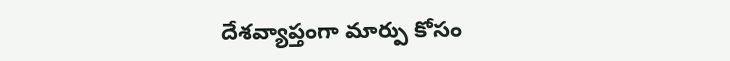దేశవ్యాప్తంగా మార్పు కోసం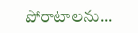పోరాటాలను...